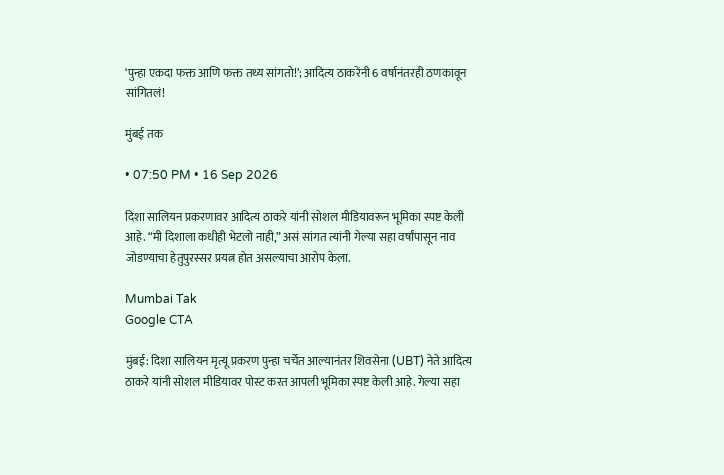‘पुन्हा एकदा फक्त आणि फक्त तथ्य सांगतो!’; आदित्य ठाकरेंनी 6 वर्षानंतरही ठणकावून सांगितलं!

मुंबई तक

• 07:50 PM • 16 Sep 2026

दिशा सालियन प्रकरणावर आदित्य ठाकरे यांनी सोशल मीडियावरून भूमिका स्पष्ट केली आहे. “मी दिशाला कधीही भेटलो नाही,” असं सांगत त्यांनी गेल्या सहा वर्षांपासून नाव जोडण्याचा हेतुपुरस्सर प्रयत्न होत असल्याचा आरोप केला.

Mumbai Tak
Google CTA

मुंबई: दिशा सालियन मृत्यू प्रकरण पुन्हा चर्चेत आल्यानंतर शिवसेना (UBT) नेते आदित्य ठाकरे यांनी सोशल मीडियावर पोस्ट करत आपली भूमिका स्पष्ट केली आहे. गेल्या सहा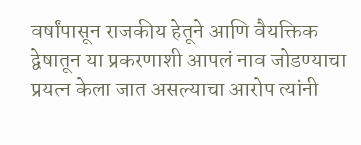वर्षांपासून राजकीय हेतूने आणि वैयक्तिक द्वेषातून या प्रकरणाशी आपलं नाव जोडण्याचा प्रयत्न केला जात असल्याचा आरोप त्यांनी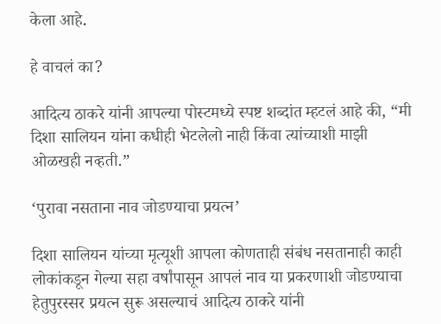केला आहे.

हे वाचलं का?

आदित्य ठाकरे यांनी आपल्या पोस्टमध्ये स्पष्ट शब्दांत म्हटलं आहे की, “मी दिशा सालियन यांना कधीही भेटलेलो नाही किंवा त्यांच्याशी माझी ओळखही नव्हती.”

‘पुरावा नसताना नाव जोडण्याचा प्रयत्न’

दिशा सालियन यांच्या मृत्यूशी आपला कोणताही संबंध नसतानाही काही लोकांकडून गेल्या सहा वर्षांपासून आपलं नाव या प्रकरणाशी जोडण्याचा हेतुपुरस्सर प्रयत्न सुरू असल्याचं आदित्य ठाकरे यांनी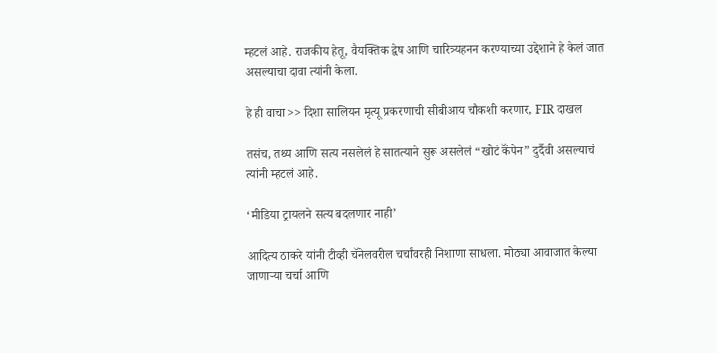म्हटलं आहे. राजकीय हेतू, वैयक्तिक द्वेष आणि चारित्र्यहनन करण्याच्या उद्देशाने हे केलं जात असल्याचा दावा त्यांनी केला.

हे ही वाचा>> दिशा सालियन मृत्यू प्रकरणाची सीबीआय चौकशी करणार, FIR दाखल

तसंच, तथ्य आणि सत्य नसलेलं हे सातत्याने सुरू असलेलं “खोटं कॅंपेन” दुर्दैवी असल्याचं त्यांनी म्हटलं आहे.

‘मीडिया ट्रायलने सत्य बदलणार नाही’

आदित्य ठाकरे यांनी टीव्ही चॅनेलवरील चर्चांवरही निशाणा साधला. मोठ्या आवाजात केल्या जाणाऱ्या चर्चा आणि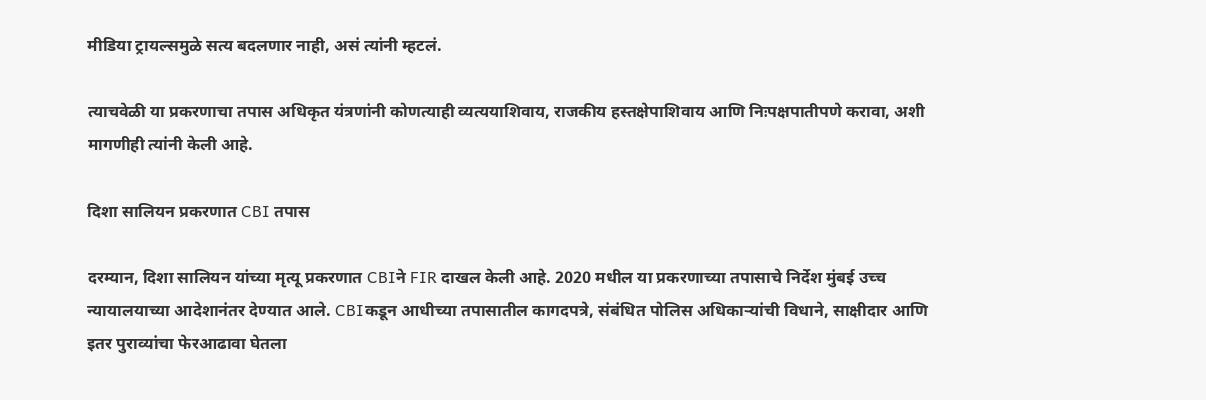मीडिया ट्रायल्समुळे सत्य बदलणार नाही, असं त्यांनी म्हटलं.

त्याचवेळी या प्रकरणाचा तपास अधिकृत यंत्रणांनी कोणत्याही व्यत्ययाशिवाय, राजकीय हस्तक्षेपाशिवाय आणि निःपक्षपातीपणे करावा, अशी मागणीही त्यांनी केली आहे.

दिशा सालियन प्रकरणात CBI तपास

दरम्यान, दिशा सालियन यांच्या मृत्यू प्रकरणात CBIने FIR दाखल केली आहे. 2020 मधील या प्रकरणाच्या तपासाचे निर्देश मुंबई उच्च न्यायालयाच्या आदेशानंतर देण्यात आले. CBIकडून आधीच्या तपासातील कागदपत्रे, संबंधित पोलिस अधिकाऱ्यांची विधाने, साक्षीदार आणि इतर पुराव्यांचा फेरआढावा घेतला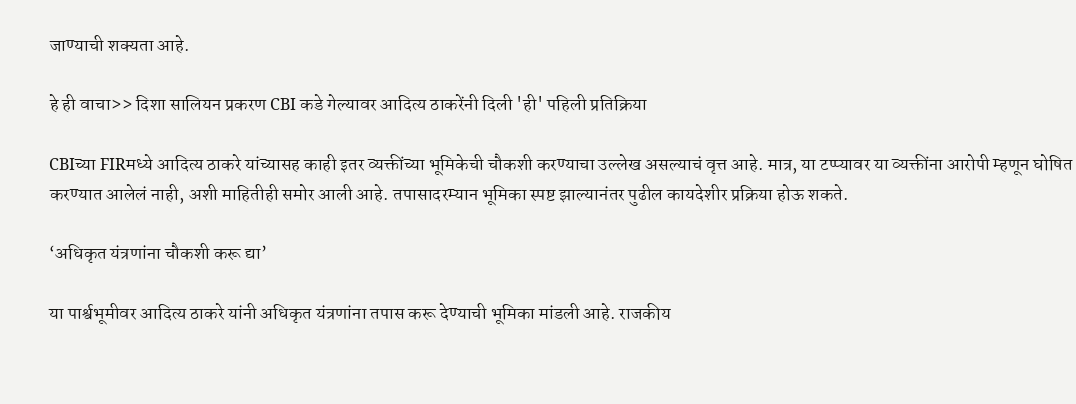जाण्याची शक्यता आहे.

हे ही वाचा>> दिशा सालियन प्रकरण CBI कडे गेल्यावर आदित्य ठाकरेंनी दिली 'ही' पहिली प्रतिक्रिया

CBIच्या FIRमध्ये आदित्य ठाकरे यांच्यासह काही इतर व्यक्तींच्या भूमिकेची चौकशी करण्याचा उल्लेख असल्याचं वृत्त आहे. मात्र, या टप्प्यावर या व्यक्तींना आरोपी म्हणून घोषित करण्यात आलेलं नाही, अशी माहितीही समोर आली आहे. तपासादरम्यान भूमिका स्पष्ट झाल्यानंतर पुढील कायदेशीर प्रक्रिया होऊ शकते.

‘अधिकृत यंत्रणांना चौकशी करू द्या’

या पार्श्वभूमीवर आदित्य ठाकरे यांनी अधिकृत यंत्रणांना तपास करू देण्याची भूमिका मांडली आहे. राजकीय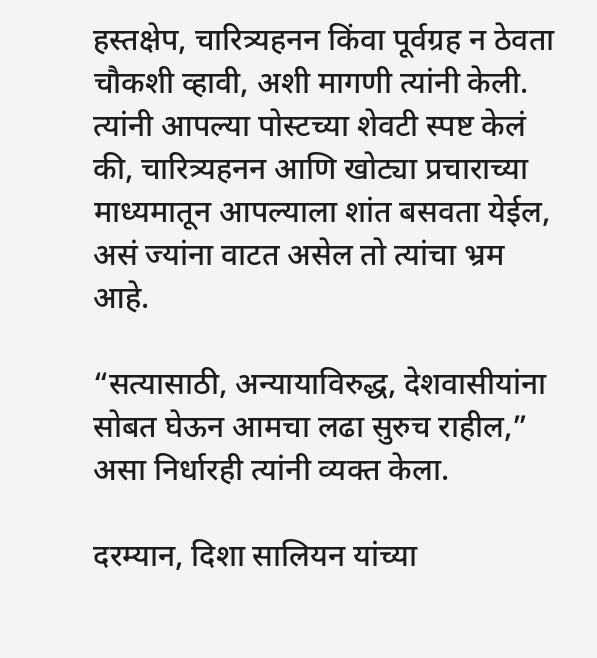हस्तक्षेप, चारित्र्यहनन किंवा पूर्वग्रह न ठेवता चौकशी व्हावी, अशी मागणी त्यांनी केली. त्यांनी आपल्या पोस्टच्या शेवटी स्पष्ट केलं की, चारित्र्यहनन आणि खोट्या प्रचाराच्या माध्यमातून आपल्याला शांत बसवता येईल, असं ज्यांना वाटत असेल तो त्यांचा भ्रम आहे.

“सत्यासाठी, अन्यायाविरुद्ध, देशवासीयांना सोबत घेऊन आमचा लढा सुरुच राहील,” असा निर्धारही त्यांनी व्यक्त केला.

दरम्यान, दिशा सालियन यांच्या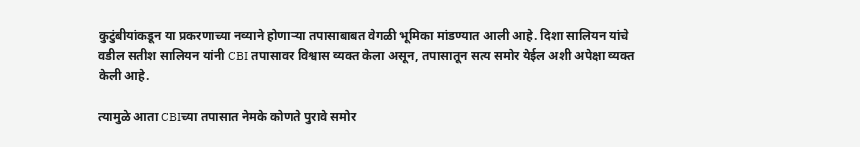कुटुंबीयांकडून या प्रकरणाच्या नव्याने होणाऱ्या तपासाबाबत वेगळी भूमिका मांडण्यात आली आहे. दिशा सालियन यांचे वडील सतीश सालियन यांनी CBI तपासावर विश्वास व्यक्त केला असून, तपासातून सत्य समोर येईल अशी अपेक्षा व्यक्त केली आहे.

त्यामुळे आता CBIच्या तपासात नेमके कोणते पुरावे समोर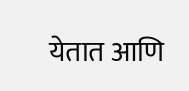येतात आणि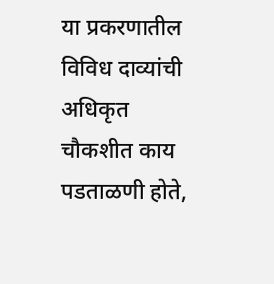या प्रकरणातील विविध दाव्यांची अधिकृत चौकशीत काय पडताळणी होते,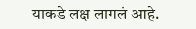याकडे लक्ष लागलं आहे.